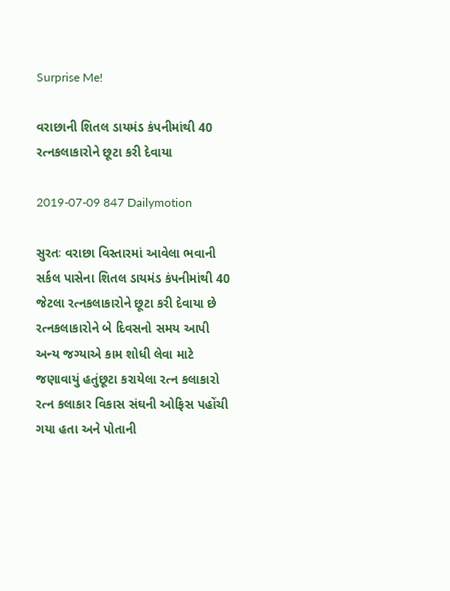Surprise Me!

વરાછાની શિતલ ડાયમંડ કંપનીમાંથી 40 રત્નકલાકારોને છૂટા કરી દેવાયા

2019-07-09 847 Dailymotion

સુરતઃ વરાછા વિસ્તારમાં આવેલા ભવાની સર્કલ પાસેના શિતલ ડાયમંડ કંપનીમાંથી 40 જેટલા રત્નકલાકારોને છૂટા કરી દેવાયા છે રત્નકલાકારોને બે દિવસનો સમય આપી અન્ય જગ્યાએ કામ શોધી લેવા માટે જણાવાયું હતુંછૂટા કરાયેલા રત્ન કલાકારો રત્ન કલાકાર વિકાસ સંઘની ઓફિસ પહોંચી ગયા હતા અને પોતાની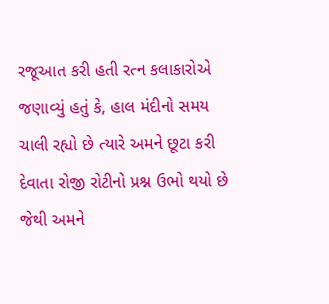રજૂઆત કરી હતી રત્ન કલાકારોએ જણાવ્યું હતું કે, હાલ મંદીનો સમય ચાલી રહ્યો છે ત્યારે અમને છૂટા કરી દેવાતા રોજી રોટીનો પ્રશ્ન ઉભો થયો છે જેથી અમને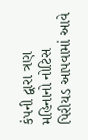કંપની દ્વારા ત્રણ મહિનાનો નોટિસ પિરીયડ આપવામાં આવે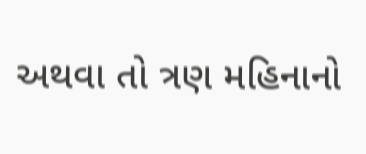અથવા તો ત્રણ મહિનાનો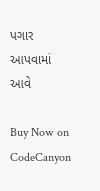પગાર આપવામાં આવે

Buy Now on CodeCanyon